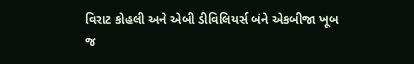વિરાટ કોહલી અને એબી ડીવિલિયર્સ બંને એકબીજા ખૂબ જ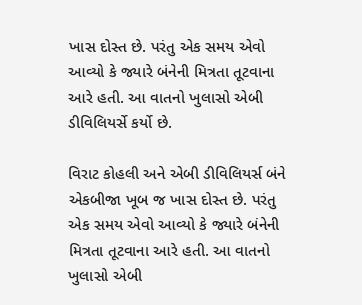ખાસ દોસ્ત છે. પરંતુ એક સમય એવો આવ્યો કે જ્યારે બંનેની મિત્રતા તૂટવાના આરે હતી. આ વાતનો ખુલાસો એબી ડીવિલિયર્સે કર્યો છે.

વિરાટ કોહલી અને એબી ડીવિલિયર્સ બંને એકબીજા ખૂબ જ ખાસ દોસ્ત છે. પરંતુ એક સમય એવો આવ્યો કે જ્યારે બંનેની મિત્રતા તૂટવાના આરે હતી. આ વાતનો ખુલાસો એબી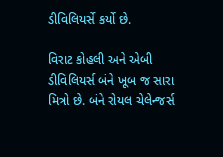ડીવિલિયર્સે કર્યો છે.

વિરાટ કોહલી અને એબી ડીવિલિયર્સ બંને ખૂબ જ સારા મિત્રો છે. બંને રોયલ ચેલેન્જર્સ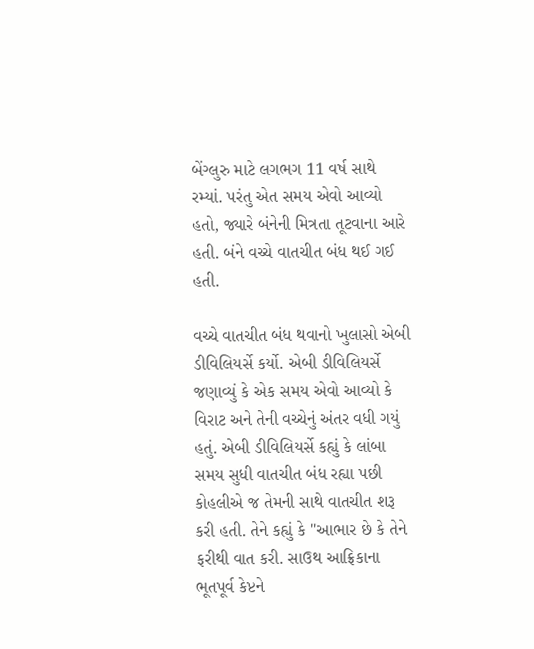બેંગ્લુરુ માટે લગભગ 11 વર્ષ સાથે રમ્યાં. પરંતુ એત સમય એવો આવ્યો હતો, જ્યારે બંનેની મિત્રતા તૂટવાના આરે હતી. બંને વચ્ચે વાતચીત બંધ થઈ ગઈ હતી.

વચ્ચે વાતચીત બંધ થવાનો ખુલાસો એબી ડીવિલિયર્સે કર્યો. એબી ડીવિલિયર્સે જણાવ્યું કે એક સમય એવો આવ્યો કે વિરાટ અને તેની વચ્ચેનું અંતર વધી ગયું હતું. એબી ડીવિલિયર્સે કહ્યું કે લાંબા સમય સુધી વાતચીત બંધ રહ્યા પછી કોહલીએ જ તેમની સાથે વાતચીત શરૂ કરી હતી. તેને કહ્યું કે "આભાર છે કે તેને ફરીથી વાત કરી. સાઉથ આફ્રિકાના ભૂતપૂર્વ કેપ્ટને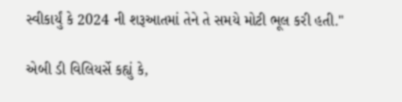સ્વીકાર્યું કે 2024 ની શરૂઆતમાં તેને તે સમયે મોટી ભૂલ કરી હતી."

એબી ડી વિલિયર્સે કહ્યું કે,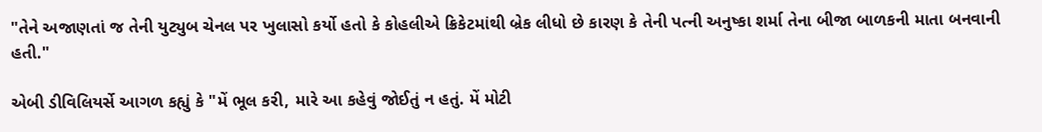"તેને અજાણતાં જ તેની યુટ્યુબ ચેનલ પર ખુલાસો કર્યો હતો કે કોહલીએ ક્રિકેટમાંથી બ્રેક લીધો છે કારણ કે તેની પત્ની અનુષ્કા શર્મા તેના બીજા બાળકની માતા બનવાની હતી."

એબી ડીવિલિયર્સે આગળ કહ્યું કે "મેં ભૂલ કરી, મારે આ કહેવું જોઈતું ન હતું. મેં મોટી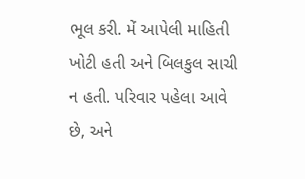ભૂલ કરી. મેં આપેલી માહિતી ખોટી હતી અને બિલકુલ સાચી ન હતી. પરિવાર પહેલા આવે છે, અને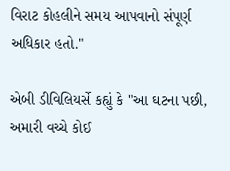વિરાટ કોહલીને સમય આપવાનો સંપૂર્ણ અધિકાર હતો."

એબી ડીવિલિયર્સે કહ્યું કે "આ ઘટના પછી, અમારી વચ્ચે કોઈ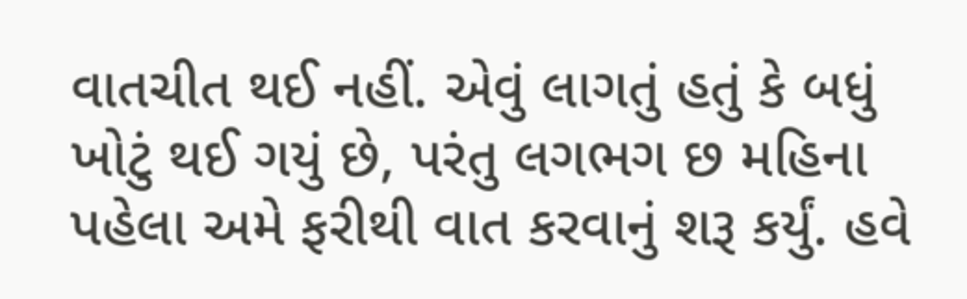વાતચીત થઈ નહીં. એવું લાગતું હતું કે બધું ખોટું થઈ ગયું છે, પરંતુ લગભગ છ મહિના પહેલા અમે ફરીથી વાત કરવાનું શરૂ કર્યું. હવે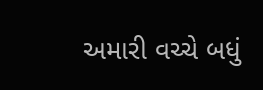અમારી વચ્ચે બધું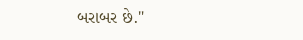બરાબર છે."